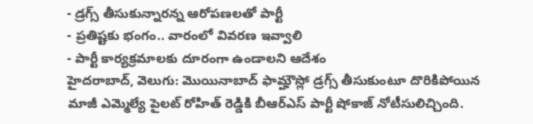- డ్రగ్స్ తీసుకున్నారన్న ఆరోపణలతో పార్టీ
- ప్రతిష్టకు భంగం.. వారంలో వివరణ ఇవ్వాలి
- పార్టీ కార్యక్రమాలకు దూరంగా ఉండాలని ఆదేశం
హైదరాబాద్, వెలుగు: మొయినాబాద్ ఫామ్హౌస్లో డ్రగ్స్ తీసుకుంటూ దొరికిపోయిన మాజీ ఎమ్మెల్యే పైలట్ రోహిత్ రెడ్డికి బీఆర్ఎస్ పార్టీ షోకాజ్ నోటీసులిచ్చింది.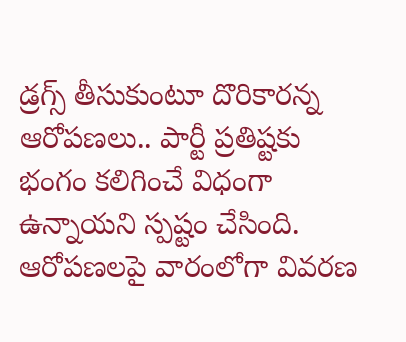డ్రగ్స్ తీసుకుంటూ దొరికారన్న ఆరోపణలు.. పార్టీ ప్రతిష్టకు భంగం కలిగించే విధంగా ఉన్నాయని స్పష్టం చేసింది. ఆరోపణలపై వారంలోగా వివరణ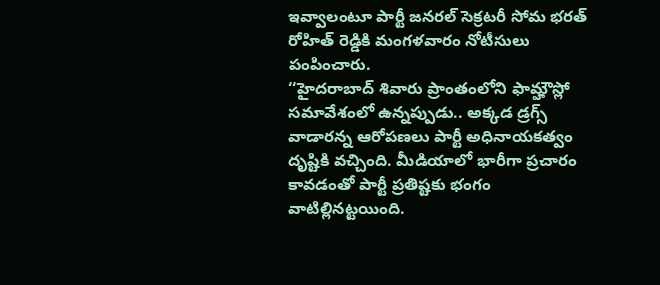ఇవ్వాలంటూ పార్టీ జనరల్ సెక్రటరీ సోమ భరత్ రోహిత్ రెడ్డికి మంగళవారం నోటీసులు పంపించారు.
‘‘హైదరాబాద్ శివారు ప్రాంతంలోని ఫామ్హౌస్లో సమావేశంలో ఉన్నప్పుడు.. అక్కడ డ్రగ్స్ వాడారన్న ఆరోపణలు పార్టీ అధినాయకత్వం దృష్టికి వచ్చింది. మీడియాలో భారీగా ప్రచారం కావడంతో పార్టీ ప్రతిష్టకు భంగం వాటిల్లినట్టయింది.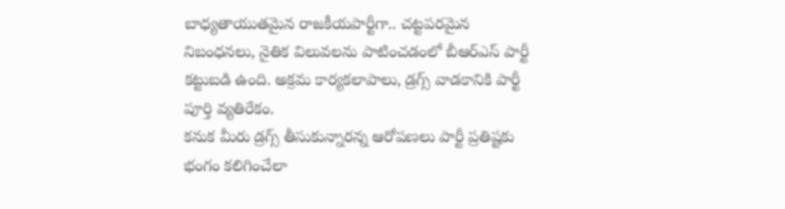బాధ్యతాయుతమైన రాజకీయపార్టీగా.. చట్టపరమైన నిబంధనలు, నైతిక విలువలను పాటించడంలో బీఆర్ఎస్ పార్టీ కట్టుబడి ఉంది. అక్రమ కార్యకలాపాలు, డ్రగ్స్ వాడకానికి పార్టీ పూర్తి వ్యతిరేకం.
కనుక మీరు డ్రగ్స్ తీసుకున్నారన్న ఆరోపణలు పార్టీ ప్రతిష్టకు భంగం కలిగించేలా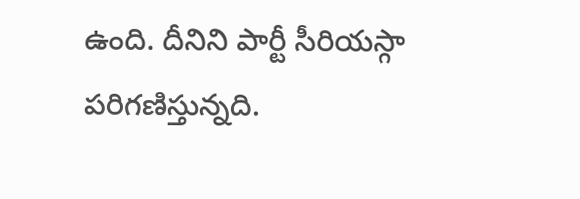ఉంది. దీనిని పార్టీ సీరియస్గా పరిగణిస్తున్నది.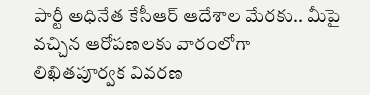పార్టీ అధినేత కేసీఆర్ ఆదేశాల మేరకు.. మీపై వచ్చిన ఆరోపణలకు వారంలోగా లిఖితపూర్వక వివరణ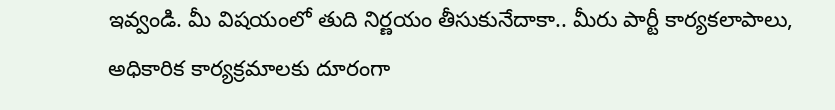ఇవ్వండి. మీ విషయంలో తుది నిర్ణయం తీసుకునేదాకా.. మీరు పార్టీ కార్యకలాపాలు, అధికారిక కార్యక్రమాలకు దూరంగా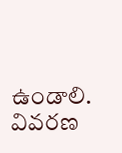ఉండాలి. వివరణ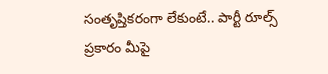సంతృప్తికరంగా లేకుంటే.. పార్టీ రూల్స్ ప్రకారం మీపై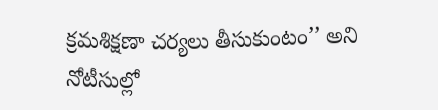క్రమశిక్షణా చర్యలు తీసుకుంటం’’ అని నోటీసుల్లో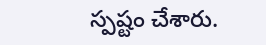స్పష్టం చేశారు.